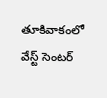తూకివాకంలో వేస్ట్ సెంటర్‌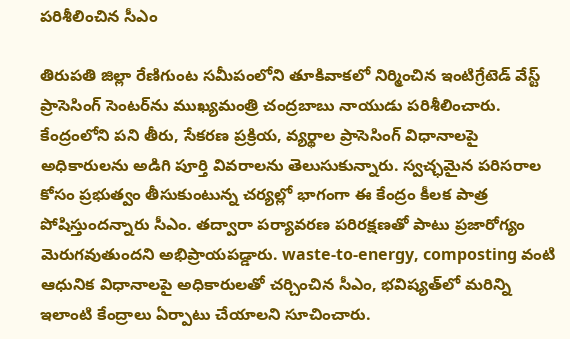పరిశీలించిన సీఎం

తిరుపతి జిల్లా రేణిగుంట సమీపంలోని తూకివాకలో నిర్మించిన ఇంటిగ్రేటెడ్ వేస్ట్ ప్రాసెసింగ్ సెంటర్‌ను ముఖ్యమంత్రి చంద్రబాబు నాయుడు పరిశీలించారు. కేంద్రంలోని పని తీరు, సేకరణ ప్రక్రియ, వ్యర్థాల ప్రాసెసింగ్ విధానాలపై అధికారులను అడిగి పూర్తి వివరాలను తెలుసుకున్నారు. స్వచ్ఛమైన పరిసరాల కోసం ప్రభుత్వం తీసుకుంటున్న చర్యల్లో భాగంగా ఈ కేంద్రం కీలక పాత్ర పోషిస్తుందన్నారు సీఎం. తద్వారా పర్యావరణ పరిరక్షణతో పాటు ప్రజారోగ్యం మెరుగవుతుందని అభిప్రాయపడ్డారు. waste-to-energy, composting వంటి ఆధునిక విధానాలపై అధికారులతో చర్చించిన సీఎం, భవిష్యత్‌లో మరిన్ని ఇలాంటి కేంద్రాలు ఏర్పాటు చేయాలని సూచించారు.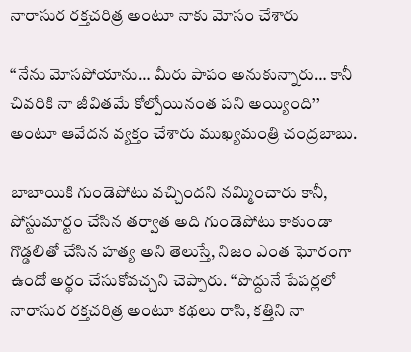నారాసుర రక్తచరిత్ర అంటూ నాకు మోసం చేశారు

‘‘నేను మోసపోయాను… మీరు పాపం అనుకున్నారు… కానీ చివరికి నా జీవితమే కోల్పోయినంత పని అయ్యింది’’ అంటూ ఆవేదన వ్యక్తం చేశారు ముఖ్యమంత్రి చంద్రబాబు.

బాబాయికి గుండెపోటు వచ్చిందని నమ్మించారు కానీ, పోస్టుమార్టం చేసిన తర్వాత అది గుండెపోటు కాకుండా గొడ్డలితో చేసిన హత్య అని తెలుస్తే, నిజం ఎంత ఘోరంగా ఉందో అర్థం చేసుకోవచ్చని చెప్పారు. ‘‘పొద్దునే పేపర్లలో నారాసుర రక్తచరిత్ర అంటూ కథలు రాసి, కత్తిని నా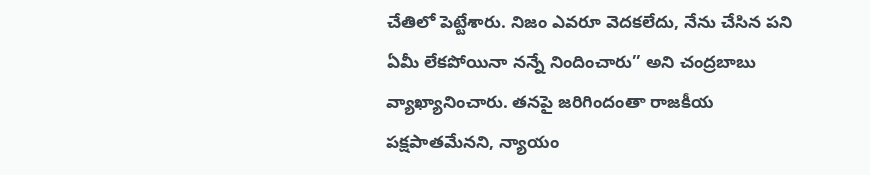చేతిలో పెట్టేశారు. నిజం ఎవరూ వెదకలేదు, నేను చేసిన పని ఏమీ లేకపోయినా నన్నే నిందించారు’’ అని చంద్రబాబు వ్యాఖ్యానించారు. తనపై జరిగిందంతా రాజకీయ పక్షపాతమేనని, న్యాయం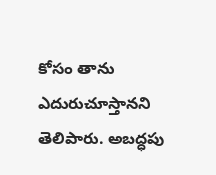కోసం తాను ఎదురుచూస్తానని తెలిపారు. అబద్ధపు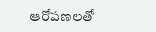ఆరోపణలతో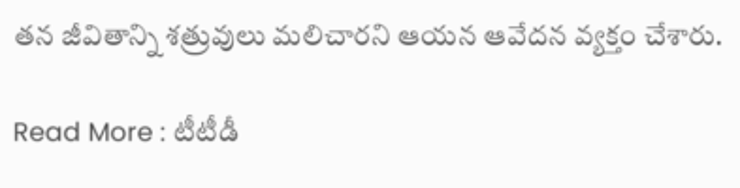తన జీవితాన్ని శత్రువులు మలిచారని ఆయన ఆవేదన వ్యక్తం చేశారు.

Read More : టీటీడీ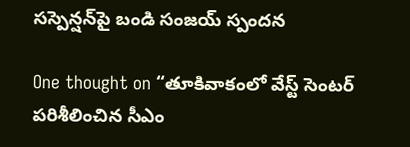సస్పెన్షన్‌పై బండి సంజయ్ స్పందన

One thought on “తూకివాకంలో వేస్ట్ సెంటర్‌ పరిశీలించిన సీఎం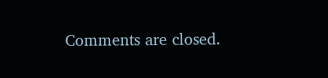Comments are closed.